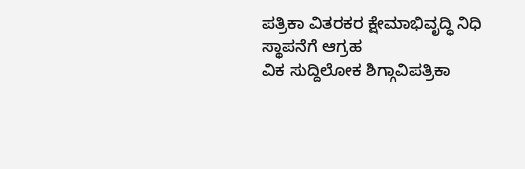ಪತ್ರಿಕಾ ವಿತರಕರ ಕ್ಷೇಮಾಭಿವೃದ್ಧಿ ನಿಧಿ ಸ್ಥಾಪನೆಗೆ ಆಗ್ರಹ
ವಿಕ ಸುದ್ದಿಲೋಕ ಶಿಗ್ಗಾವಿಪತ್ರಿಕಾ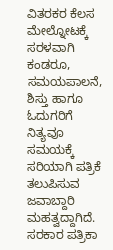ವಿತರಕರ ಕೆಲಸ ಮೇಲ್ನೋಟಕ್ಕೆ ಸರಳವಾಗಿ ಕಂಡರೂ, ಸಮಯಪಾಲನೆ, ಶಿಸ್ತು ಹಾಗೂ ಓದುಗರಿಗೆ ನಿತ್ಯವೂ ಸಮಯಕ್ಕೆ ಸರಿಯಾಗಿ ಪತ್ರಿಕೆ ತಲುಪಿಸುವ ಜವಾಬ್ದಾರಿ ಮಹತ್ವದ್ದಾಗಿದೆ. ಸರಕಾರ ಪತ್ರಿಕಾ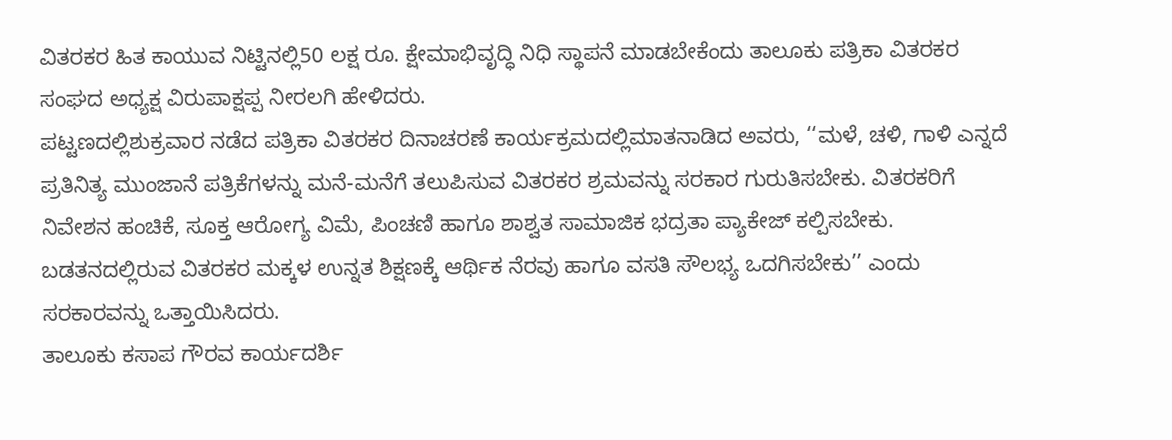ವಿತರಕರ ಹಿತ ಕಾಯುವ ನಿಟ್ಟಿನಲ್ಲಿ50 ಲಕ್ಷ ರೂ. ಕ್ಷೇಮಾಭಿವೃದ್ಧಿ ನಿಧಿ ಸ್ಥಾಪನೆ ಮಾಡಬೇಕೆಂದು ತಾಲೂಕು ಪತ್ರಿಕಾ ವಿತರಕರ ಸಂಘದ ಅಧ್ಯಕ್ಷ ವಿರುಪಾಕ್ಷಪ್ಪ ನೀರಲಗಿ ಹೇಳಿದರು.
ಪಟ್ಟಣದಲ್ಲಿಶುಕ್ರವಾರ ನಡೆದ ಪತ್ರಿಕಾ ವಿತರಕರ ದಿನಾಚರಣೆ ಕಾರ್ಯಕ್ರಮದಲ್ಲಿಮಾತನಾಡಿದ ಅವರು, ‘‘ಮಳೆ, ಚಳಿ, ಗಾಳಿ ಎನ್ನದೆ ಪ್ರತಿನಿತ್ಯ ಮುಂಜಾನೆ ಪತ್ರಿಕೆಗಳನ್ನು ಮನೆ-ಮನೆಗೆ ತಲುಪಿಸುವ ವಿತರಕರ ಶ್ರಮವನ್ನು ಸರಕಾರ ಗುರುತಿಸಬೇಕು. ವಿತರಕರಿಗೆ ನಿವೇಶನ ಹಂಚಿಕೆ, ಸೂಕ್ತ ಆರೋಗ್ಯ ವಿಮೆ, ಪಿಂಚಣಿ ಹಾಗೂ ಶಾಶ್ವತ ಸಾಮಾಜಿಕ ಭದ್ರತಾ ಪ್ಯಾಕೇಜ್ ಕಲ್ಪಿಸಬೇಕು. ಬಡತನದಲ್ಲಿರುವ ವಿತರಕರ ಮಕ್ಕಳ ಉನ್ನತ ಶಿಕ್ಷಣಕ್ಕೆ ಆರ್ಥಿಕ ನೆರವು ಹಾಗೂ ವಸತಿ ಸೌಲಭ್ಯ ಒದಗಿಸಬೇಕು’’ ಎಂದು ಸರಕಾರವನ್ನು ಒತ್ತಾಯಿಸಿದರು.
ತಾಲೂಕು ಕಸಾಪ ಗೌರವ ಕಾರ್ಯದರ್ಶಿ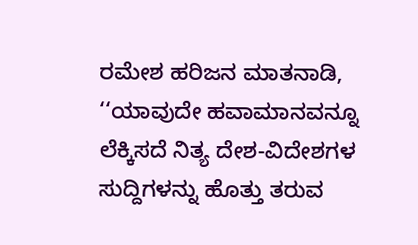ರಮೇಶ ಹರಿಜನ ಮಾತನಾಡಿ, ‘‘ಯಾವುದೇ ಹವಾಮಾನವನ್ನೂ ಲೆಕ್ಕಿಸದೆ ನಿತ್ಯ ದೇಶ-ವಿದೇಶಗಳ ಸುದ್ದಿಗಳನ್ನು ಹೊತ್ತು ತರುವ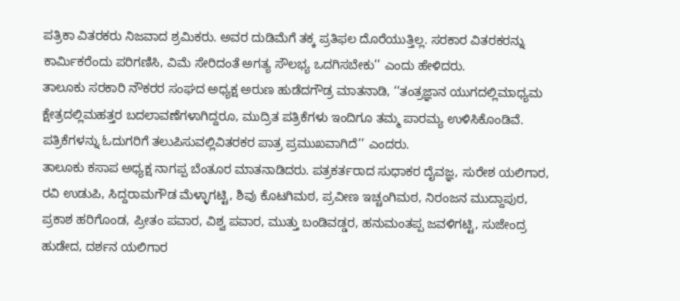ಪತ್ರಿಕಾ ವಿತರಕರು ನಿಜವಾದ ಶ್ರಮಿಕರು. ಅವರ ದುಡಿಮೆಗೆ ತಕ್ಕ ಪ್ರತಿಫಲ ದೊರೆಯುತ್ತಿಲ್ಲ. ಸರಕಾರ ವಿತರಕರನ್ನು ಕಾರ್ಮಿಕರೆಂದು ಪರಿಗಣಿಸಿ, ವಿಮೆ ಸೇರಿದಂತೆ ಅಗತ್ಯ ಸೌಲಭ್ಯ ಒದಗಿಸಬೇಕು’’ ಎಂದು ಹೇಳಿದರು.
ತಾಲೂಕು ಸರಕಾರಿ ನೌಕರರ ಸಂಘದ ಅಧ್ಯಕ್ಷ ಅರುಣ ಹುಡೆದಗೌಡ್ರ ಮಾತನಾಡಿ, ‘‘ತಂತ್ರಜ್ಞಾನ ಯುಗದಲ್ಲಿಮಾಧ್ಯಮ ಕ್ಷೇತ್ರದಲ್ಲಿಮಹತ್ತರ ಬದಲಾವಣೆಗಳಾಗಿದ್ದರೂ, ಮುದ್ರಿತ ಪತ್ರಿಕೆಗಳು ಇಂದಿಗೂ ತಮ್ಮ ಪಾರಮ್ಯ ಉಳಿಸಿಕೊಂಡಿವೆ. ಪತ್ರಿಕೆಗಳನ್ನು ಓದುಗರಿಗೆ ತಲುಪಿಸುವಲ್ಲಿವಿತರಕರ ಪಾತ್ರ ಪ್ರಮುಖವಾಗಿದೆ’’ ಎಂದರು.
ತಾಲೂಕು ಕಸಾಪ ಅಧ್ಯಕ್ಷ ನಾಗಪ್ಪ ಬೆಂತೂರ ಮಾತನಾಡಿದರು. ಪತ್ರಕರ್ತರಾದ ಸುಧಾಕರ ದೈವಜ್ಞ, ಸುರೇಶ ಯಲಿಗಾರ, ರವಿ ಉಡುಪಿ, ಸಿದ್ದರಾಮಗೌಡ ಮೆಳ್ಳಾಗಟ್ಟಿ, ಶಿವು ಕೊಟಗಿಮಠ, ಪ್ರವೀಣ ಇಚ್ಚಂಗಿಮಠ, ನಿರಂಜನ ಮುದ್ದಾಪುರ, ಪ್ರಕಾಶ ಹರಿಗೊಂಡ, ಪ್ರೀತಂ ಪವಾರ, ವಿಶ್ವ ಪವಾರ, ಮುತ್ತು ಬಂಡಿವಡ್ಡರ, ಹನುಮಂತಪ್ಪ ಜವಳಿಗಟ್ಟಿ, ಸುಜೇಂದ್ರ ಹುಡೇದ, ದರ್ಶನ ಯಲಿಗಾರ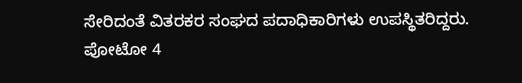ಸೇರಿದಂತೆ ವಿತರಕರ ಸಂಘದ ಪದಾಧಿಕಾರಿಗಳು ಉಪಸ್ಥಿತರಿದ್ದರು.
ಪೋಟೋ 4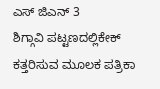ಎಸ್ ಜಿಎನ್ 3
ಶಿಗ್ಗಾವಿ ಪಟ್ಟಣದಲ್ಲಿಕೇಕ್ ಕತ್ತರಿಸುವ ಮೂಲಕ ಪತ್ರಿಕಾ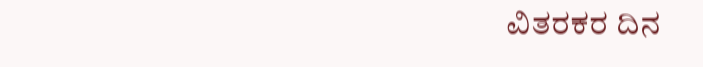ವಿತರಕರ ದಿನ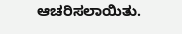ಆಚರಿಸಲಾಯಿತು.